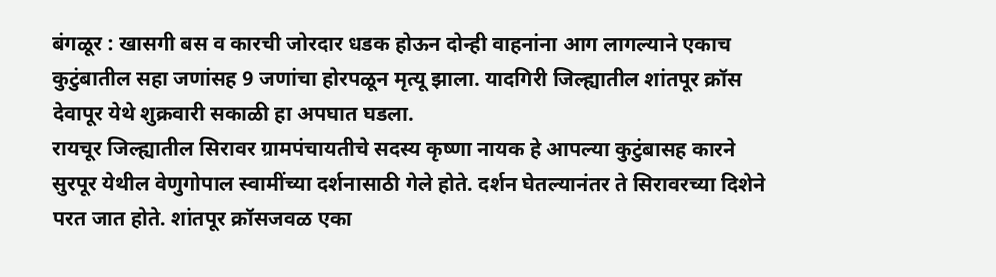बंगळूर : खासगी बस व कारची जोरदार धडक होऊन दोन्ही वाहनांना आग लागल्याने एकाच कुटुंबातील सहा जणांसह 9 जणांचा होरपळून मृत्यू झाला. यादगिरी जिल्ह्यातील शांतपूर क्रॉस देवापूर येथे शुक्रवारी सकाळी हा अपघात घडला.
रायचूर जिल्ह्यातील सिरावर ग्रामपंचायतीचे सदस्य कृष्णा नायक हे आपल्या कुटुंबासह कारने सुरपूर येथील वेणुगोपाल स्वामींच्या दर्शनासाठी गेले होते. दर्शन घेतल्यानंतर ते सिरावरच्या दिशेने परत जात होते. शांतपूर क्रॉसजवळ एका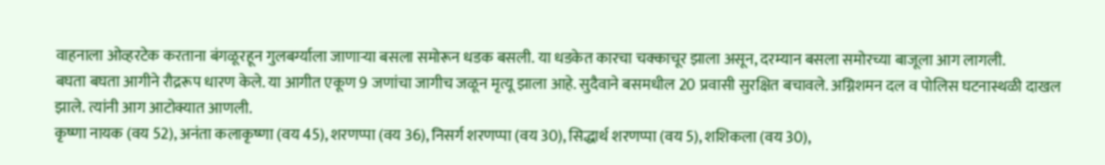वाहनाला ओव्हरटेक करताना बंगळूरहून गुलबर्ग्याला जाणाऱ्या बसला समोरून धडक बसली. या धडकेत कारचा चक्काचूर झाला असून, दरम्यान बसला समोरच्या बाजूला आग लागली.
बघता बघता आगीने रौद्ररूप धारण केले. या आगीत एकूण 9 जणांचा जागीच जळून मृत्यू झाला आहे. सुदैवाने बसमधील 20 प्रवासी सुरक्षित बचावले. अग्निशमन दल व पोलिस घटनास्थळी दाखल झाले. त्यांनी आग आटोक्यात आणली.
कृष्णा नायक (वय 52), अनंता कलाकृष्णा (वय 45), शरणप्पा (वय 36), निसर्ग शरणप्पा (वय 30), सिद्धार्थ शरणप्पा (वय 5), शशिकला (वय 30),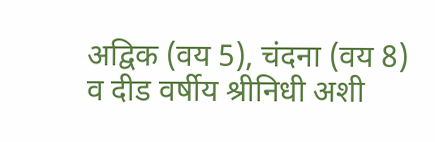अद्विक (वय 5), चंदना (वय 8) व दीड वर्षीय श्रीनिधी अशी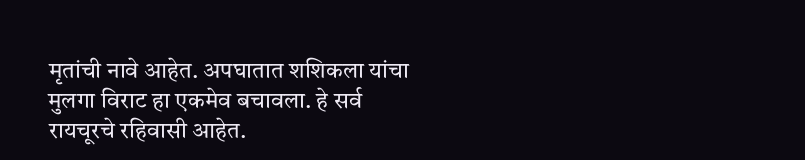मृतांची नावे आहेत. अपघातात शशिकला यांचा मुलगा विराट हा एकमेव बचावला. हे सर्व रायचूरचे रहिवासी आहेत.